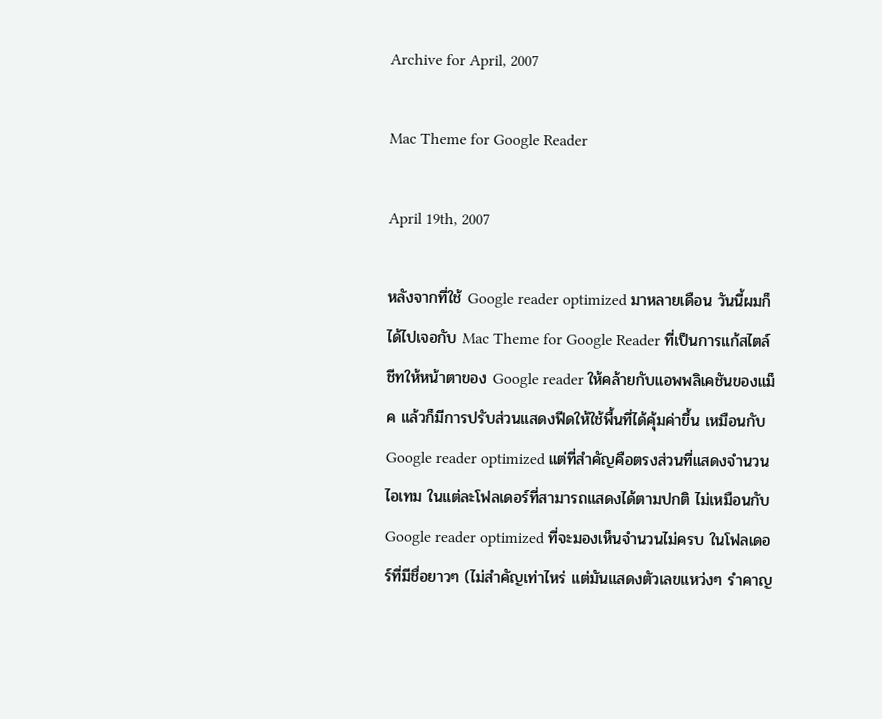Archive for April, 2007

Mac Theme for Google Reader

April 19th, 2007

หลังจากที่ใช้ Google reader optimized มาหลายเดือน วันนี้ผมก็ได้ไปเจอกับ Mac Theme for Google Reader ที่เป็นการแก้สไตล์ชีทให้หน้าตาของ Google reader ให้คล้ายกับแอพพลิเคชันของแม็ค แล้วก็มีการปรับส่วนแสดงฟีดให้ใช้พื้นที่ได้คุ้มค่าขึ้น เหมือนกับ Google reader optimized แต่ที่สำคัญคือตรงส่วนที่แสดงจำนวนไอเทม ในแต่ละโฟลเดอร์ที่สามารถแสดงได้ตามปกติ ไม่เหมือนกับ Google reader optimized ที่จะมองเห็นจำนวนไม่ครบ ในโฟลเดอร์ที่มีชื่อยาวๆ (ไม่สำคัญเท่าไหร่ แต่มันแสดงตัวเลขแหว่งๆ รำคาญ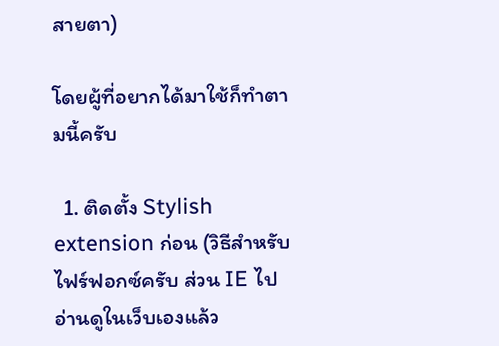สายตา)

โดยผู้ที่อยากได้มาใช้ก็ทำตามนี้ครับ

  1. ติดตั้ง Stylish extension ก่อน (วิธีสำหรับไฟร์ฟอกซ์ครับ ส่วน IE ไปอ่านดูในเว็บเองแล้ว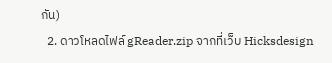กัน)
  2. ดาวโหลดไฟล์ gReader.zip จากที่เว็บ Hicksdesign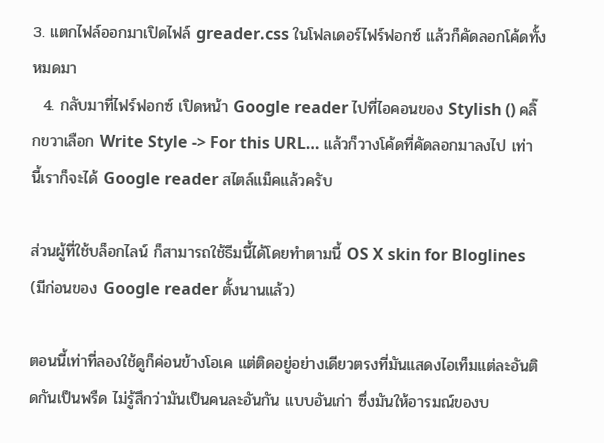3. แตกไฟล์ออกมาเปิดไฟล์ greader.css ในโฟลเดอร์ไฟร์ฟอกซ์ แล้วก็คัดลอกโค้ดทั้งหมดมา
  4. กลับมาที่ไฟร์ฟอกซ์ เปิดหน้า Google reader ไปที่ไอคอนของ Stylish () คลิ๊กขวาเลือก Write Style -> For this URL… แล้วก็วางโค้ดที่คัดลอกมาลงไป เท่านี้เราก็จะได้ Google reader สไตล์แม็คแล้วครับ

ส่วนผู้ที่ใช้บล็อกไลน์ ก็สามารถใช้ธีมนี้ได้โดยทำตามนี้ OS X skin for Bloglines (มีก่อนของ Google reader ตั้งนานแล้ว)

ตอนนี้เท่าที่ลองใช้ดูก็ค่อนข้างโอเค แต่ติดอยู่อย่างเดียวตรงที่มันแสดงไอเท็มแต่ละอันติดกันเป็นพรืด ไม่รู้สึกว่ามันเป็นคนละอันกัน แบบอันเก่า ซึ่งมันให้อารมณ์ของบ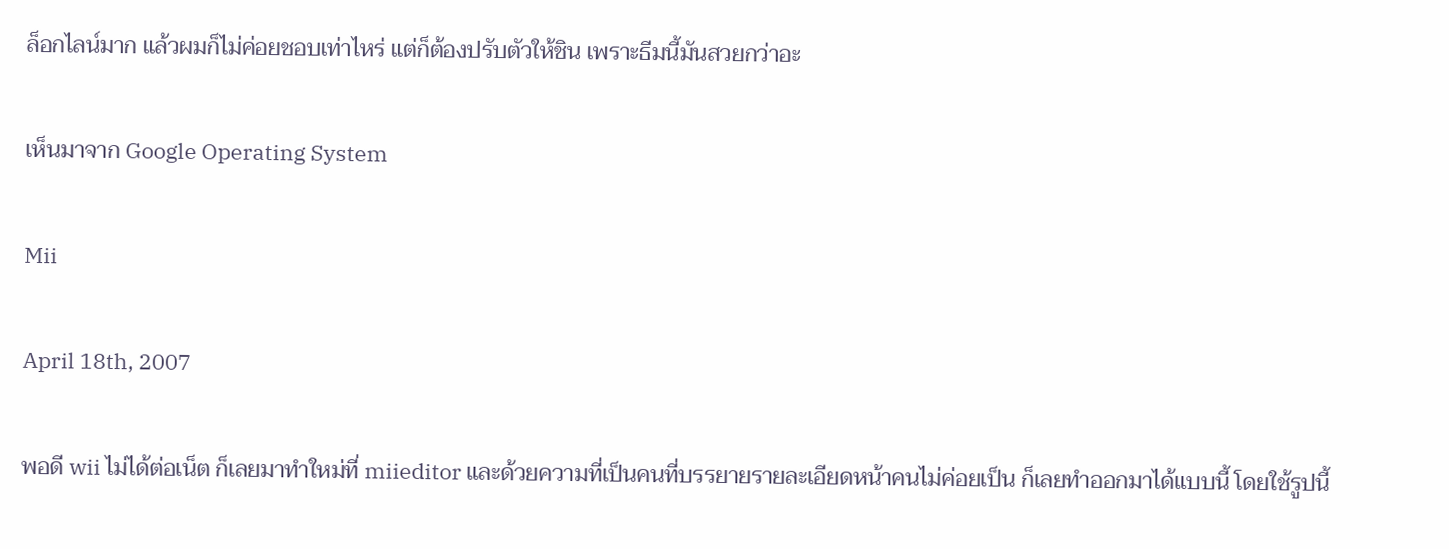ล็อกไลน์มาก แล้วผมก็ไม่ค่อยชอบเท่าไหร่ แต่ก็ต้องปรับตัวให้ชิน เพราะธีมนี้มันสวยกว่าอะ

เห็นมาจาก Google Operating System

Mii

April 18th, 2007

พอดี wii ไม่ได้ต่อเน็ต ก็เลยมาทำใหม่ที่ miieditor และด้วยความที่เป็นคนที่บรรยายรายละเอียดหน้าคนไม่ค่อยเป็น ก็เลยทำออกมาได้แบบนี้ โดยใช้รูปนี้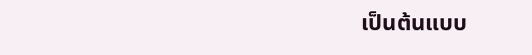เป็นต้นแบบ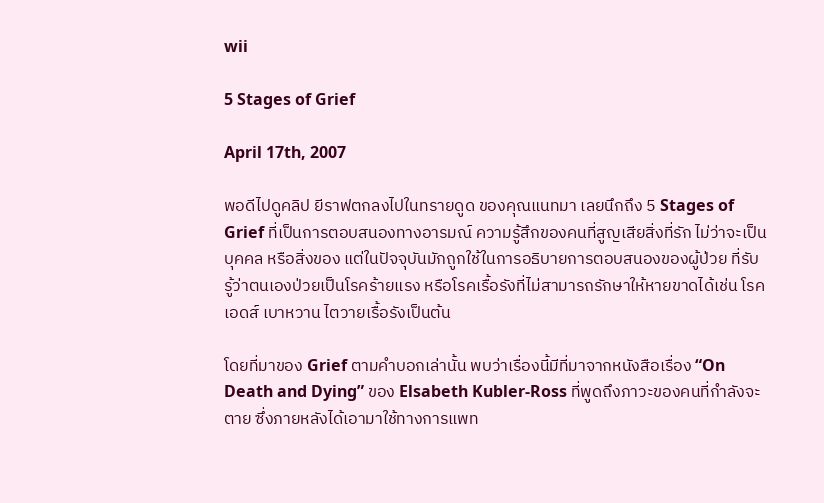wii

5 Stages of Grief

April 17th, 2007

พอดีไปดูคลิป ยีราฟตกลงไปในทรายดูด ของคุณแนทมา เลยนึกถึง 5 Stages of Grief ที่เป็นการตอบสนองทางอารมณ์ ความรู้สึกของคนที่สูญเสียสิ่งที่รัก ไม่ว่าจะเป็นบุคคล หรือสิ่งของ แต่ในปัจจุบันมักถูกใช้ในการอธิบายการตอบสนองของผู้ป่วย ที่รับรู้ว่าตนเองป่วยเป็นโรคร้ายแรง หรือโรคเรื้อรังที่ไม่สามารถรักษาให้หายขาดได้เช่น โรคเอดส์ เบาหวาน ไตวายเรื้อรังเป็นต้น

โดยที่มาของ Grief ตามคำบอกเล่านั้น พบว่าเรื่องนี้มีที่มาจากหนังสือเรื่อง “On Death and Dying” ของ Elsabeth Kubler-Ross ที่พูดถึงภาวะของคนที่กำลังจะตาย ซึ่งภายหลังได้เอามาใช้ทางการแพท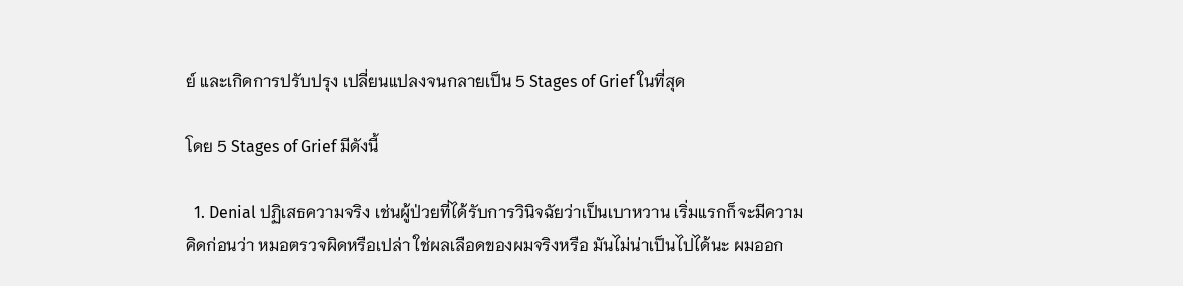ย์ และเกิดการปรับปรุง เปลี่ยนแปลงจนกลายเป็น 5 Stages of Grief ในที่สุด

โดย 5 Stages of Grief มีดังนี้

  1. Denial ปฏิเสธความจริง เช่นผู้ป่วยที่ได้รับการวินิจฉัยว่าเป็นเบาหวาน เริ่มแรกก็จะมีความคิดก่อนว่า หมอตรวจผิดหรือเปล่า ใช่ผลเลือดของผมจริงหรือ มันไม่น่าเป็นไปได้นะ ผมออก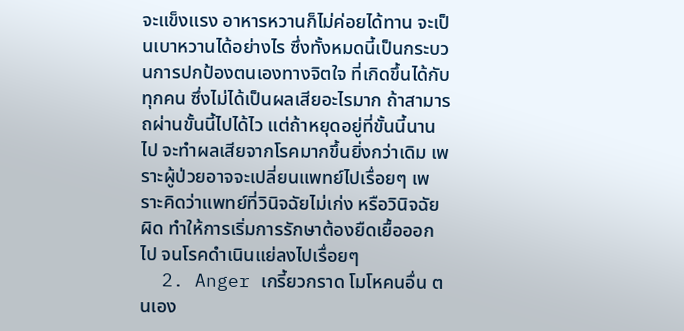จะแข็งแรง อาหารหวานก็ไม่ค่อยได้ทาน จะเป็นเบาหวานได้อย่างไร ซึ่งทั้งหมดนี้เป็นกระบวนการปกป้องตนเองทางจิตใจ ที่เกิดขึ้นได้กับทุกคน ซึ่งไม่ได้เป็นผลเสียอะไรมาก ถ้าสามารถผ่านขั้นนี้ไปได้ไว แต่ถ้าหยุดอยู่ที่ขั้นนี้นานไป จะทำผลเสียจากโรคมากขึ้นยิ่งกว่าเดิม เพราะผู้ป่วยอาจจะเปลี่ยนแพทย์ไปเรื่อยๆ เพราะคิดว่าแพทย์ที่วินิจฉัยไม่เก่ง หรือวินิจฉัยผิด ทำให้การเริ่มการรักษาต้องยืดเยื้อออกไป จนโรคดำเนินแย่ลงไปเรื่อยๆ
  2. Anger เกรี้ยวกราด โมโหคนอื่น ตนเอง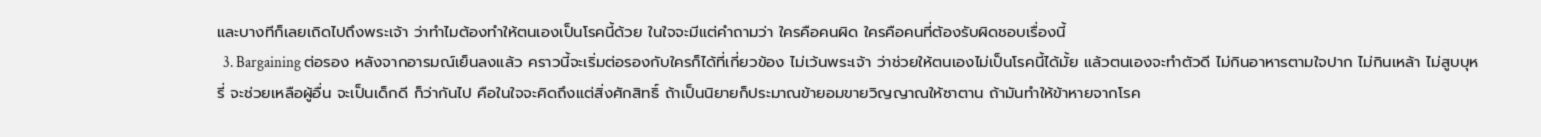และบางทีก็เลยเถิดไปถึงพระเจ้า ว่าทำไมต้องทำให้ตนเองเป็นโรคนี้ด้วย ในใจจะมีแต่คำถามว่า ใครคือคนผิด ใครคือคนที่ต้องรับผิดชอบเรื่องนี้
  3. Bargaining ต่อรอง หลังจากอารมณ์เย็นลงแล้ว คราวนี้จะเริ่มต่อรองกับใครก็ได้ที่เกี่ยวข้อง ไม่เว้นพระเจ้า ว่าช่วยให้ตนเองไม่เป็นโรคนี้ได้มั้ย แล้วตนเองจะทำตัวดี ไม่กินอาหารตามใจปาก ไม่กินเหล้า ไม่สูบบุหรี่ จะช่วยเหลือผู้อื่น จะเป็นเด็กดี ก็ว่ากันไป คือในใจจะคิดถึงแต่สิ่งศักสิทธิ์ ถ้าเป็นนิยายก็ประมาณข้ายอมขายวิญญาณให้ซาตาน ถ้ามันทำให้ข้าหายจากโรค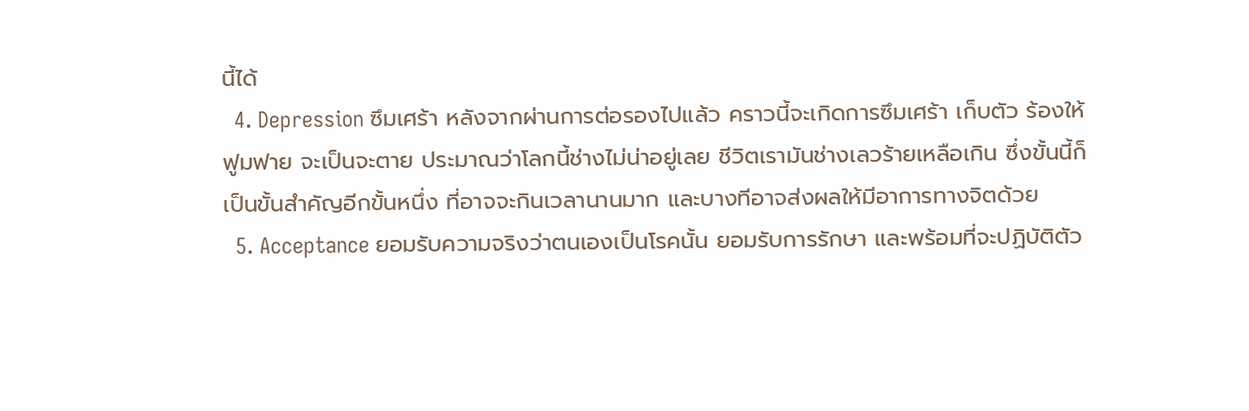นี้ได้
  4. Depression ซึมเศร้า หลังจากผ่านการต่อรองไปแล้ว คราวนี้จะเกิดการซึมเศร้า เก็บตัว ร้องให้ฟูมฟาย จะเป็นจะตาย ประมาณว่าโลกนี้ช่างไม่น่าอยู่เลย ชีวิตเรามันช่างเลวร้ายเหลือเกิน ซึ่งขั้นนี้ก็เป็นขั้นสำคัญอีกขั้นหนึ่ง ที่อาจจะกินเวลานานมาก และบางทีอาจส่งผลให้มีอาการทางจิตด้วย
  5. Acceptance ยอมรับความจริงว่าตนเองเป็นโรคนั้น ยอมรับการรักษา และพร้อมที่จะปฏิบัติตัว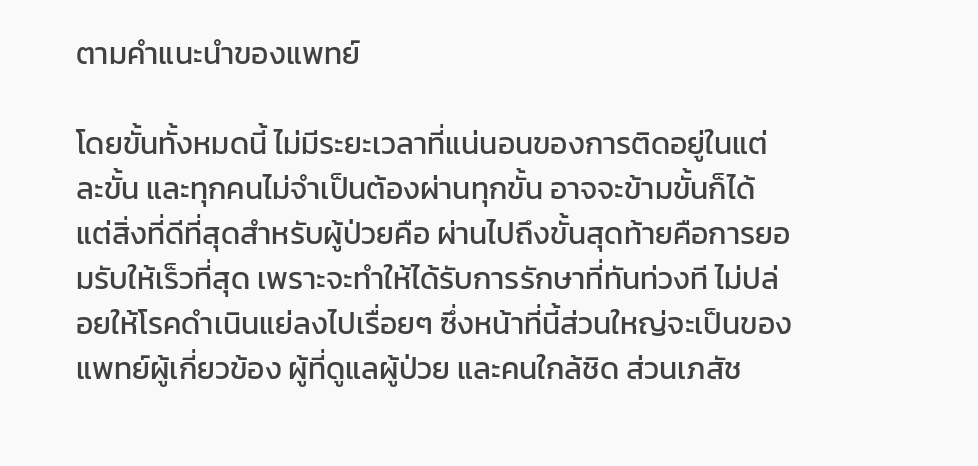ตามคำแนะนำของแพทย์

โดยขั้นทั้งหมดนี้ ไม่มีระยะเวลาที่แน่นอนของการติดอยู่ในแต่ละขั้น และทุกคนไม่จำเป็นต้องผ่านทุกขั้น อาจจะข้ามขั้นก็ได้ แต่สิ่งที่ดีที่สุดสำหรับผู้ป่วยคือ ผ่านไปถึงขั้นสุดท้ายคือการยอมรับให้เร็วที่สุด เพราะจะทำให้ได้รับการรักษาที่ทันท่วงที ไม่ปล่อยให้โรคดำเนินแย่ลงไปเรื่อยๆ ซึ่งหน้าที่นี้ส่วนใหญ่จะเป็นของแพทย์ผู้เกี่ยวข้อง ผู้ที่ดูแลผู้ป่วย และคนใกล้ชิด ส่วนเภสัช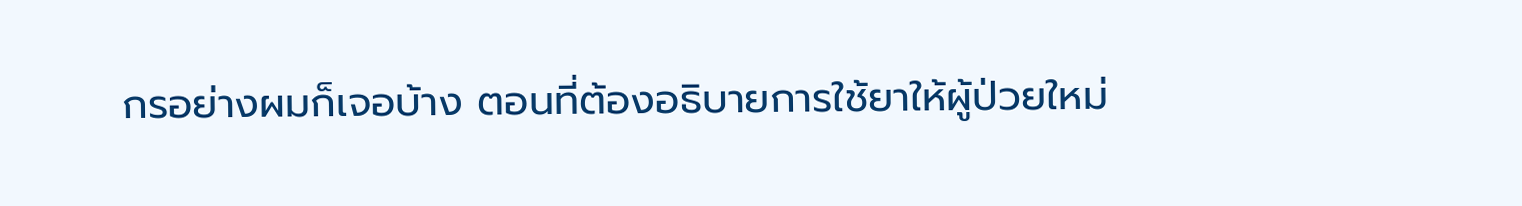กรอย่างผมก็เจอบ้าง ตอนที่ต้องอธิบายการใช้ยาให้ผู้ป่วยใหม่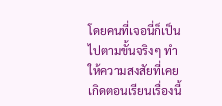โดยคนที่เจอนี่ก็เป็นไปตามขั้นจริงๆ ทำให้ความสงสัยที่เคยเกิดตอนเรียนเรื่องนี้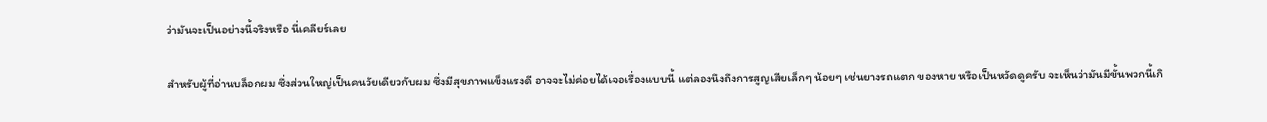ว่ามันจะเป็นอย่างนี้จริงหรือ นี่เคลียร์เลย

สำหรับผู้ที่อ่านบล็อกผม ซึ่งส่วนใหญ่เป็นคนวัยเดียวกับผม ซึ่งมีสุขภาพแข็งแรงดี อาจจะไม่ค่อยได้เจอเรื่องแบบนี้ แต่ลองนึงถึงการสูญเสียเล็กๆ น้อยๆ เช่นยางรถแตก ของหาย หรือเป็นหวัดดูครับ จะเห็นว่ามันมีขั้นพวกนี้เกิ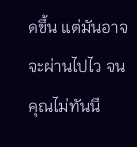ดขึ้น แต่มันอาจจะผ่านไปไว จนคุณไม่ทันนึ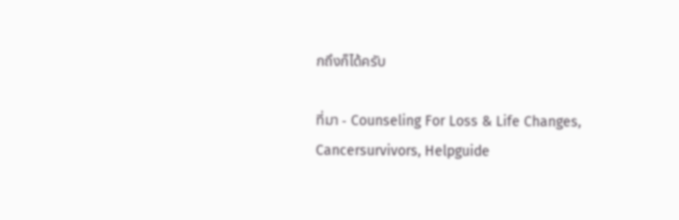กถึงก็ได้ครับ

ที่มา - Counseling For Loss & Life Changes, Cancersurvivors, Helpguide